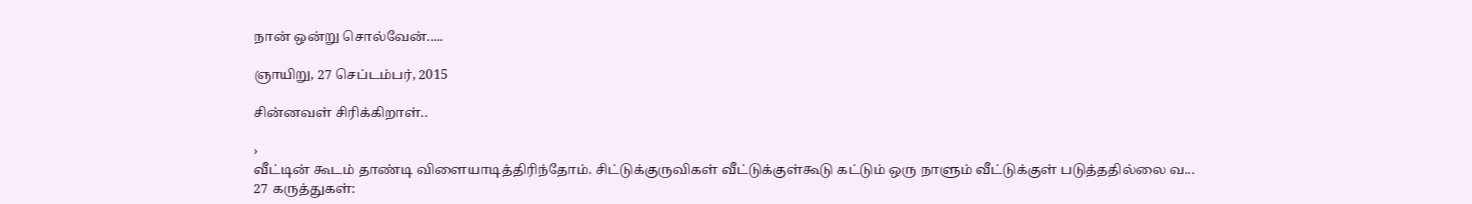நான் ஒன்று சொல்வேன்.....

ஞாயிறு, 27 செப்டம்பர், 2015

சின்னவள் சிரிக்கிறாள்..

›
வீட்டின் கூடம் தாண்டி விளையாடித்திரிந்தோம். சிட்டுக்குருவிகள் வீட்டுக்குள்கூடு கட்டும் ஒரு நாளும் வீட்டுக்குள் படுத்ததில்லை வ...
27 கருத்துகள்: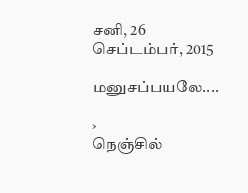சனி, 26 செப்டம்பர், 2015

மனுசப்பயலே....

›
நெஞ்சில்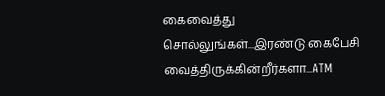கைவைத்து சொல்லுங்கள்...இரண்டு கைபேசி வைத்திருக்கின்றீர்களா...ATM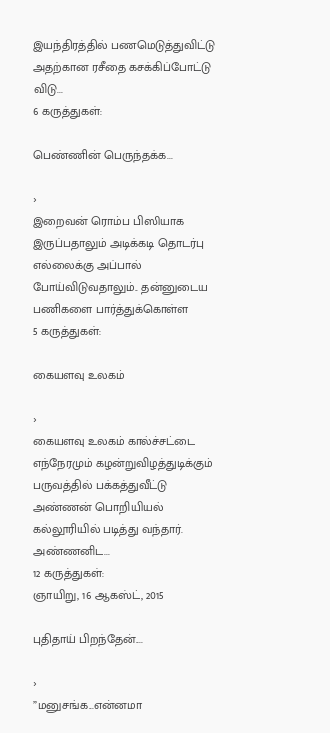இயந்திரத்தில் பணமெடுத்துவிட்டு அதற்கான ரசீதை கசக்கிப்போட்டு விடு...
6 கருத்துகள்:

பெண்ணின் பெருந்தக்க...

›
இறைவன் ரொம்ப பிஸியாக இருப்பதாலும் அடிக்கடி தொடர்பு எல்லைக்கு அப்பால் போய்விடுவதாலும்.. தன்னுடைய பணிகளை பார்த்துக்கொள்ள
5 கருத்துகள்:

கையளவு உலகம்

›
கையளவு உலகம் கால்ச்சட்டை எந்நேரமும் கழன்றுவிழத்துடிக்கும் பருவத்தில் பக்கத்துவீட்டு அண்ணன் பொறியியல் கல்லூரியில் படித்து வந்தார். அண்ணனிட...
12 கருத்துகள்:
ஞாயிறு, 16 ஆகஸ்ட், 2015

புதிதாய் பிறந்தேன்....

›
”மனுசங்க...என்னமா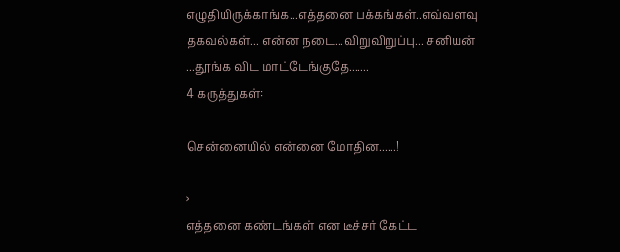எழுதியிருக்காங்க...எத்தனை பக்கங்கள்..எவ்வளவு தகவல்கள்... என்ன நடை...விறுவிறுப்பு... சனியன் ...தூங்க விட மாட்டேங்குதே.......
4 கருத்துகள்:

சென்னையில் என்னை மோதின......!

›
எத்தனை கண்டங்கள் என டீச்சர் கேட்ட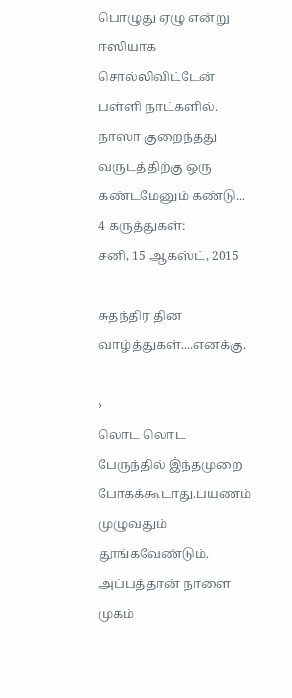பொழுது ஏழு என்று  ஈஸியாக சொல்லிவிட்டேன் பள்ளி நாட்களில். நாஸா குறைந்தது வருடத்திற்கு ஒரு கண்டமேனும் கண்டு...
4 கருத்துகள்:
சனி, 15 ஆகஸ்ட், 2015

சுதந்திர தின வாழ்த்துகள்....எனக்கு.

›
லொட லொட பேருந்தில் இ்ந்தமுறை போகக்கூடாது.பயணம் முழுவதும் தூங்கவேண்டும். அப்பத்தான் நாளை முகம்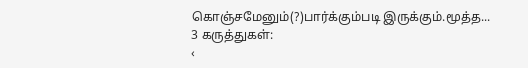கொஞ்சமேனும்(?)பார்க்கும்படி இருக்கும்.மூத்த...
3 கருத்துகள்:
‹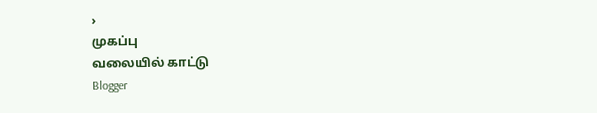›
முகப்பு
வலையில் காட்டு
Blogger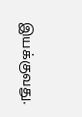இயக்குவது.